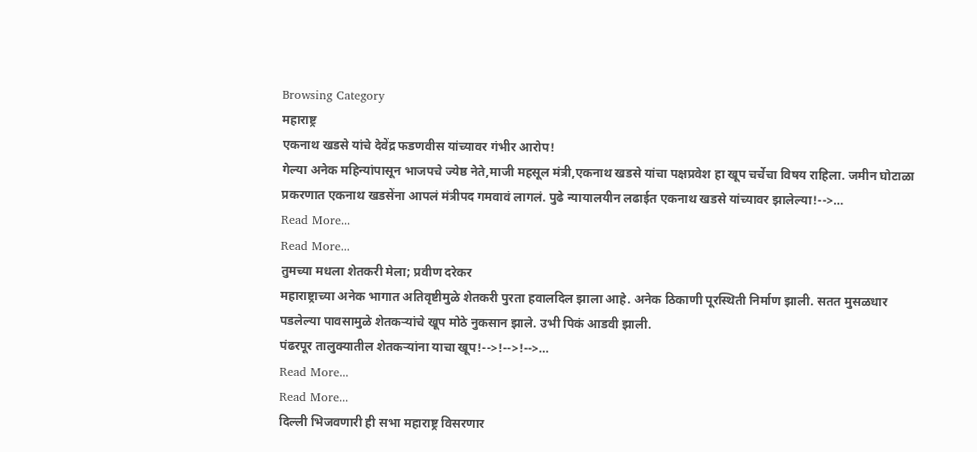Browsing Category
महाराष्ट्र
एकनाथ खडसे यांचे देवेंद्र फडणवीस यांच्यावर गंभीर आरोप!
गेल्या अनेक महिन्यांपासून भाजपचे ज्येष्ठ नेते,माजी महसूल मंत्री,एकनाथ खडसे यांचा पक्षप्रवेश हा खूप चर्चेचा विषय राहिला. जमीन घोटाळा प्रकरणात एकनाथ खडसेंना आपलं मंत्रीपद गमवावं लागलं. पुढे न्यायालयीन लढाईत एकनाथ खडसे यांच्यावर झालेल्या!-->…
Read More...
Read More...
तुमच्या मधला शेतकरी मेला; प्रवीण दरेकर
महाराष्ट्राच्या अनेक भागात अतिवृष्टीमुळे शेतकरी पुरता हवालदिल झाला आहे. अनेक ठिकाणी पूरस्थिती निर्माण झाली. सतत मुसळधार पडलेल्या पावसामुळे शेतकऱ्यांचे खूप मोठे नुकसान झाले. उभी पिकं आडवी झाली.
पंढरपूर तालुक्यातील शेतकऱ्यांना याचा खूप!-->!-->!-->…
Read More...
Read More...
दिल्ली भिजवणारी ही सभा महाराष्ट्र विसरणार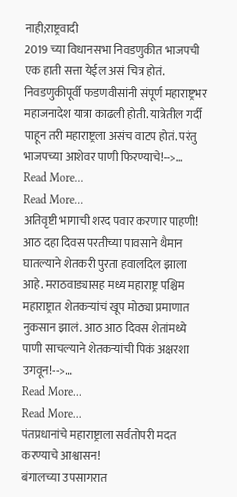नाही;राष्ट्रवादी
2019 च्या विधानसभा निवडणुकीत भाजपची एक हाती सत्ता येईल असं चित्र होतं. निवडणुकीपूर्वी फडणवीसांनी संपूर्ण महाराष्ट्रभर महाजनादेश यात्रा काढली होती. यात्रेतील गर्दी पाहून तरी महाराष्ट्रला असंच वाटप होतं. परंतु भाजपच्या आशेवर पाणी फिरण्याचे!-->…
Read More...
Read More...
अतिवृष्टी भागाची शरद पवार करणार पाहणी!
आठ दहा दिवस परतीच्या पावसाने थैमान घातल्याने शेतकरी पुरता हवालदिल झाला आहे. मराठवाड्यासह मध्य महाराष्ट्र पश्चिम महाराष्ट्रात शेतकऱ्यांचं खूप मोठ्या प्रमाणात नुकसान झालं. आठ आठ दिवस शेतांमध्ये पाणी साचल्याने शेतकऱ्यांची पिकं अक्षरशा उगवून!-->…
Read More...
Read More...
पंतप्रधानांचे महाराष्ट्राला सर्वतोपरी मदत करण्याचे आश्वासन!
बंगालच्या उपसागरात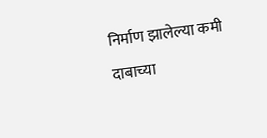निर्माण झालेल्या कमी दाबाच्या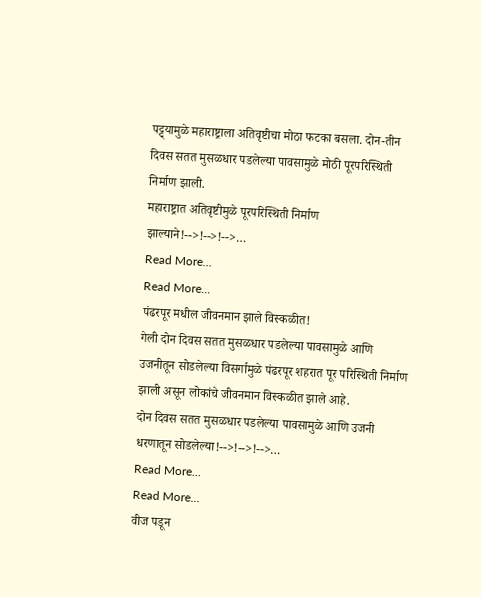पट्ट्यामुळे महाराष्ट्राला अतिवृष्टीचा मोठा फटका बसला. दोन-तीन दिवस सतत मुसळधार पडलेल्या पावसामुळे मोठी पूरपरिस्थिती निर्माण झाली.
महाराष्ट्रात अतिवृष्टीमुळे पूरपरिस्थिती निर्माण झाल्याने!-->!-->!-->…
Read More...
Read More...
पंढरपूर मधील जीवनमान झाले विस्कळीत!
गेली दोन दिवस सतत मुसळधार पडलेल्या पावसामुळे आणि उजनीतून सोडलेल्या विसर्गामुळे पंढरपूर शहरात पूर परिस्थिती निर्माण झाली असून लोकांचे जीवनमान विस्कळीत झाले आहे.
दोन दिवस सतत मुसळधार पडलेल्या पावसामुळे आणि उजनी धरणातून सोडलेल्या!-->!-->!-->…
Read More...
Read More...
वीज पडून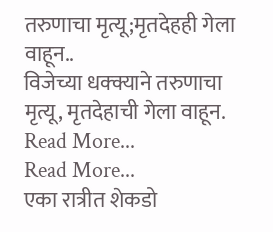तरुणाचा मृत्यू;मृतदेहही गेला वाहून..
विजेच्या धक्क्याने तरुणाचा मृत्यू, मृतदेहाची गेला वाहून.
Read More...
Read More...
एका रात्रीत शेकडो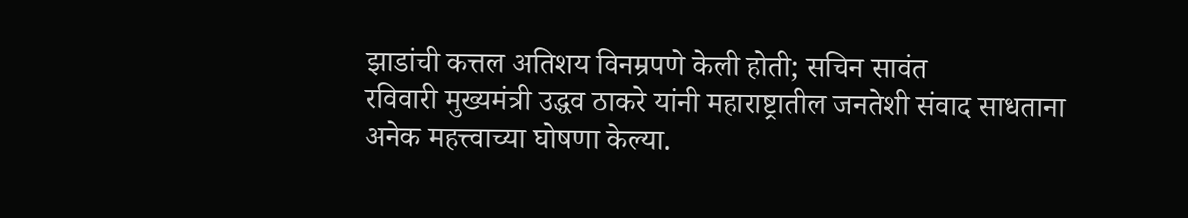झाडांची कत्तल अतिशय विनम्रपणे केली होती; सचिन सावंत
रविवारी मुख्यमंत्री उद्धव ठाकरे यांनी महाराष्ट्रातील जनतेशी संवाद साधताना अनेक महत्त्वाच्या घोषणा केल्या.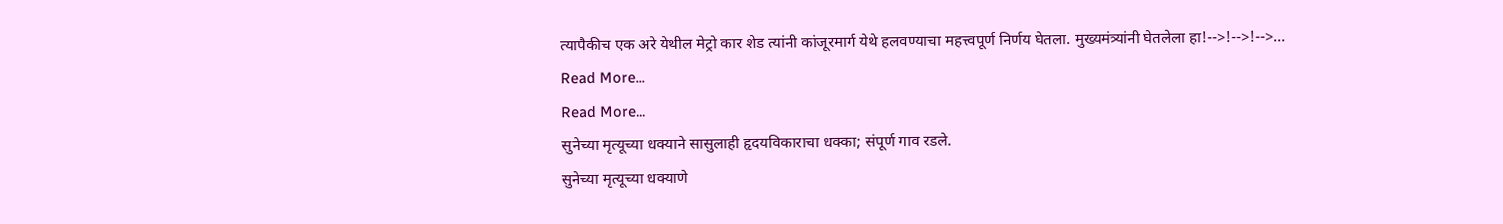त्यापैकीच एक अरे येथील मेट्रो कार शेड त्यांनी कांजूरमार्ग येथे हलवण्याचा महत्त्वपूर्ण निर्णय घेतला. मुख्यमंत्र्यांनी घेतलेला हा!-->!-->!-->…
Read More...
Read More...
सुनेच्या मृत्यूच्या धक्याने सासुलाही हृदयविकाराचा धक्का; संपूर्ण गाव रडले.
सुनेच्या मृत्यूच्या धक्याणे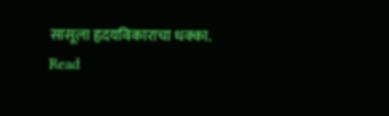सासूला हृदयविकाराचा धक्का.
Read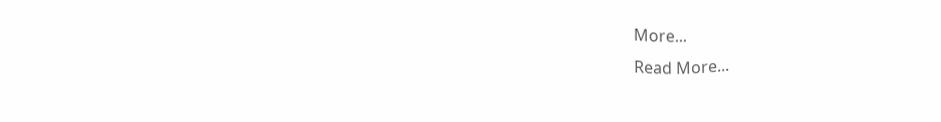More...
Read More...